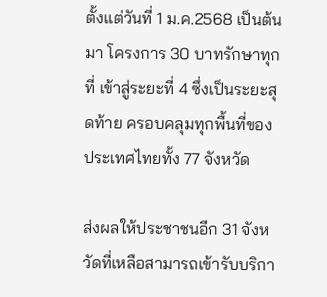ตั้งแต่วันที่ 1 ม.ค.2568 เป็นต้นมา โครงการ 30 บาทรักษาทุกที่ เข้าสู่ระยะที่ 4 ซึ่งเป็นระยะสุดท้าย ครอบคลุมทุกพื้นที่ของประเทศไทยทั้ง 77 จังหวัด

ส่งผลให้ประชาชนอีก 31 จังหวัดที่เหลือสามารถเข้ารับบริกา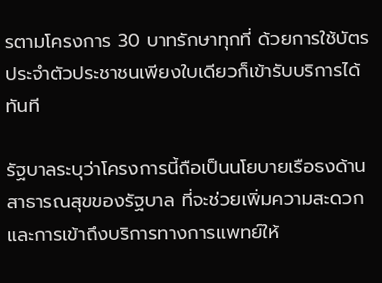รตามโครงการ 30 บาทรักษาทุกที่ ด้วยการใช้บัตรประจำตัวประชาชนเพียงใบเดียวก็เข้ารับบริการได้ทันที

รัฐบาลระบุว่าโครงการนี้ถือเป็นนโยบายเรือธงด้านสาธารณสุขของรัฐบาล ที่จะช่วยเพิ่มความสะดวก และการเข้าถึงบริการทางการแพทย์ให้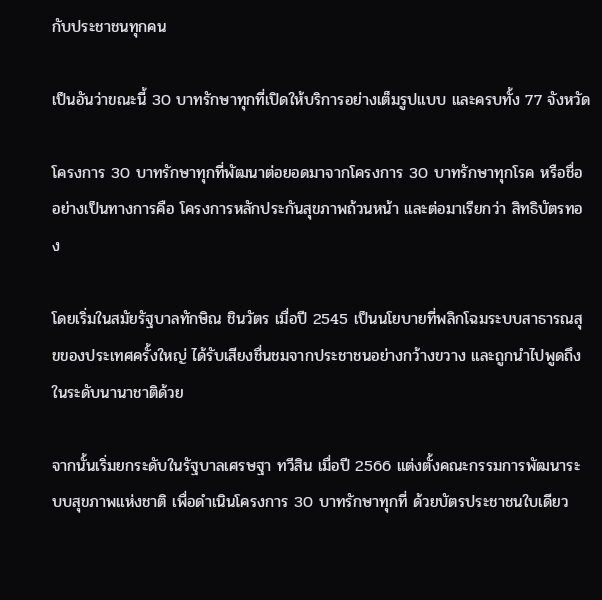กับประชาชนทุกคน

เป็นอันว่าขณะนี้ 30 บาทรักษาทุกที่เปิดให้บริการอย่างเต็มรูปแบบ และครบทั้ง 77 จังหวัด

โครงการ 30 บาทรักษาทุกที่พัฒนาต่อยอดมาจากโครงการ 30 บาทรักษาทุกโรค หรือชื่ออย่างเป็นทางการคือ โครงการหลักประกันสุขภาพถ้วนหน้า และต่อมาเรียกว่า สิทธิบัตรทอง

โดยเริ่มในสมัยรัฐบาลทักษิณ ชินวัตร เมื่อปี 2545 เป็นนโยบายที่พลิกโฉมระบบสาธารณสุขของประเทศครั้งใหญ่ ได้รับเสียงชื่นชมจากประชาชนอย่างกว้างขวาง และถูกนำไปพูดถึงในระดับนานาชาติด้วย

จากนั้นเริ่มยกระดับในรัฐบาลเศรษฐา ทวีสิน เมื่อปี 2566 แต่งตั้งคณะกรรมการพัฒนาระบบสุขภาพแห่งชาติ เพื่อดำเนินโครงการ 30 บาทรักษาทุกที่ ด้วยบัตรประชาชนใบเดียว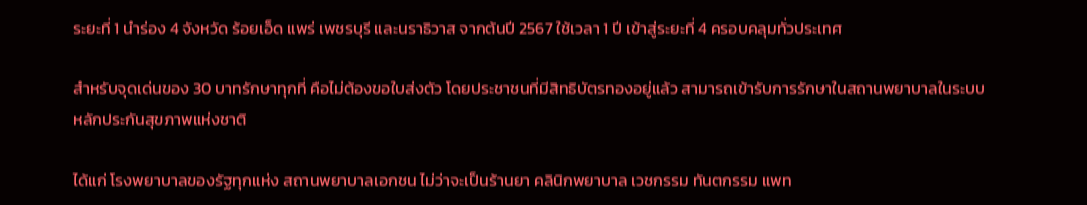ระยะที่ 1 นำร่อง 4 จังหวัด ร้อยเอ็ด แพร่ เพชรบุรี และนราธิวาส จากต้นปี 2567 ใช้เวลา 1 ปี เข้าสู่ระยะที่ 4 ครอบคลุมทั่วประเทศ

สำหรับจุดเด่นของ 30 บาทรักษาทุกที่ คือไม่ต้องขอใบส่งตัว โดยประชาชนที่มีสิทธิบัตรทองอยู่แล้ว สามารถเข้ารับการรักษาในสถานพยาบาลในระบบหลักประกันสุขภาพแห่งชาติ

ได้แก่ โรงพยาบาลของรัฐทุกแห่ง สถานพยาบาลเอกชน ไม่ว่าจะเป็นร้านยา คลินิกพยาบาล เวชกรรม ทันตกรรม แพท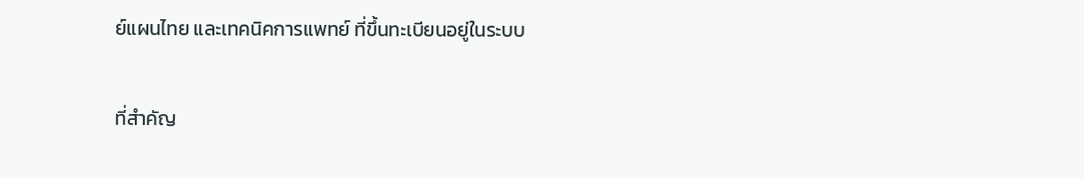ย์แผนไทย และเทคนิคการแพทย์ ที่ขึ้นทะเบียนอยู่ในระบบ

ที่สำคัญ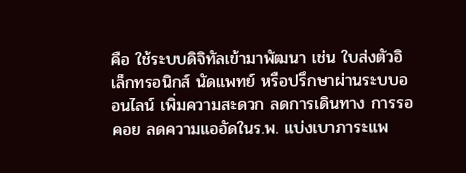คือ ใช้ระบบดิจิทัลเข้ามาพัฒนา เช่น ใบส่งตัวอิเล็กทรอนิกส์ นัดแพทย์ หรือปรึกษาผ่านระบบออนไลน์ เพิ่มความสะดวก ลดการเดินทาง การรอคอย ลดความแออัดในร.พ. แบ่งเบาภาระแพ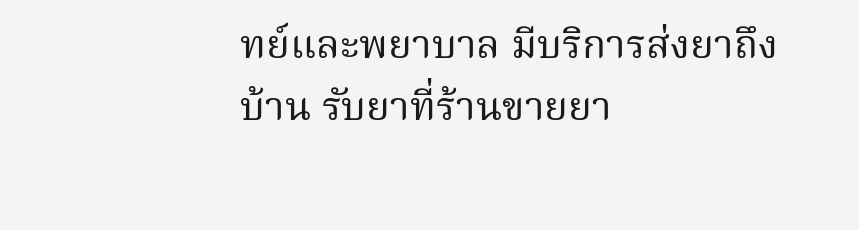ทย์และพยาบาล มีบริการส่งยาถึงบ้าน รับยาที่ร้านขายยา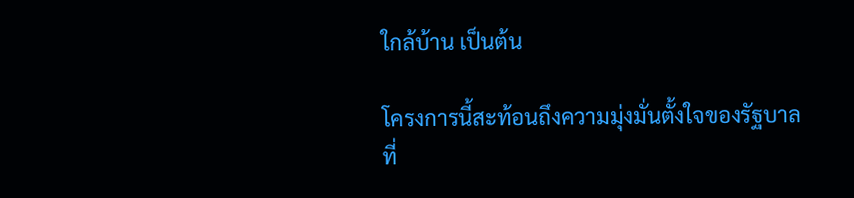ใกล้บ้าน เป็นต้น

โครงการนี้สะท้อนถึงความมุ่งมั่นตั้งใจของรัฐบาลที่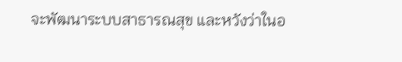จะพัฒนาระบบสาธารณสุข และหวังว่าในอ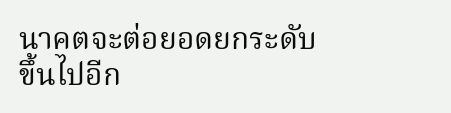นาคตจะต่อยอดยกระดับขึ้นไปอีก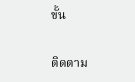ขั้น

ติดตาม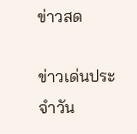ข่าวสด

ข่าวเด่นประจำวัน